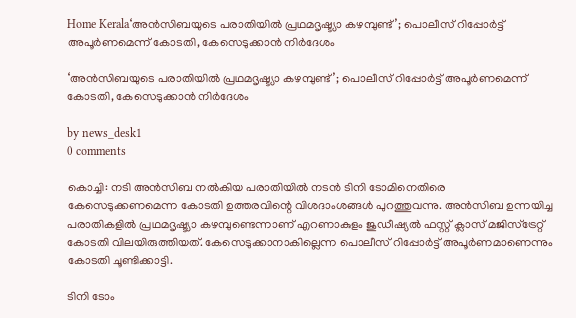Home Kerala‘അൻസിബയുടെ പരാതിയിൽ പ്രഥമദൃഷ്ട്യാ കഴമ്പുണ്ട്’; പൊലീസ് റിപ്പോർട്ട് അപൂർണമെന്ന് കോടതി, കേസെടുക്കാൻ നിർദേശം

‘അൻസിബയുടെ പരാതിയിൽ പ്രഥമദൃഷ്ട്യാ കഴമ്പുണ്ട്’; പൊലീസ് റിപ്പോർട്ട് അപൂർണമെന്ന് കോടതി, കേസെടുക്കാൻ നിർദേശം

by news_desk1
0 comments

കൊച്ചി: നടി അൻസിബ നൽകിയ പരാതിയിൽ നടൻ ടിനി ടോമിനെതിരെ കേസെടുക്കണമെന്ന കോടതി ഉത്തരവിന്റെ വിശദാംശങ്ങൾ പുറത്തുവന്നു. അൻസിബ ഉന്നയിച്ച പരാതികളിൽ പ്രഥമദൃഷ്ട്യാ കഴമ്പുണ്ടെന്നാണ് എറണാകുളം ജുഡീഷ്യൽ ഫസ്റ്റ് ക്ലാസ് മജിസ്‌ട്രേറ്റ് കോടതി വിലയിരുത്തിയത്. കേസെടുക്കാനാകില്ലെന്ന പൊലീസ് റിപ്പോർട്ട് അപൂർണമാണെന്നും കോടതി ചൂണ്ടിക്കാട്ടി.

ടിനി ടോം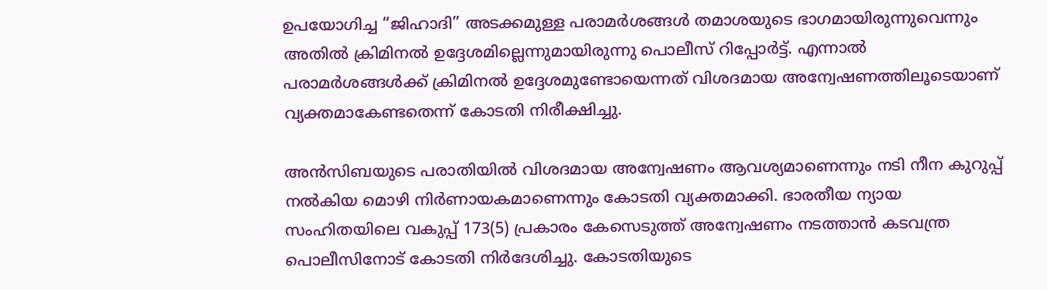ഉപയോഗിച്ച “ജിഹാദി” അടക്കമുള്ള പരാമർശങ്ങൾ തമാശയുടെ ഭാഗമായിരുന്നുവെന്നും അതിൽ ക്രിമിനൽ ഉദ്ദേശമില്ലെന്നുമായിരുന്നു പൊലീസ് റിപ്പോർട്ട്. എന്നാൽ പരാമർശങ്ങൾക്ക് ക്രിമിനൽ ഉദ്ദേശമുണ്ടോയെന്നത് വിശദമായ അന്വേഷണത്തിലൂടെയാണ് വ്യക്തമാകേണ്ടതെന്ന് കോടതി നിരീക്ഷിച്ചു.

അൻസിബയുടെ പരാതിയിൽ വിശദമായ അന്വേഷണം ആവശ്യമാണെന്നും നടി നീന കുറുപ്പ് നൽകിയ മൊഴി നിർണായകമാണെന്നും കോടതി വ്യക്തമാക്കി. ഭാരതീയ ന്യായ സംഹിതയിലെ വകുപ്പ് 173(5) പ്രകാരം കേസെടുത്ത് അന്വേഷണം നടത്താൻ കടവന്ത്ര പൊലീസിനോട് കോടതി നിർദേശിച്ചു. കോടതിയുടെ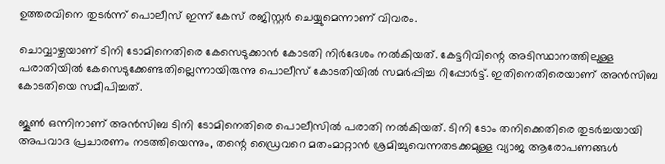ഉത്തരവിനെ തുടർന്ന് പൊലീസ് ഇന്ന് കേസ് രജിസ്റ്റർ ചെയ്യുമെന്നാണ് വിവരം.

ചൊവ്വാഴ്ചയാണ് ടിനി ടോമിനെതിരെ കേസെടുക്കാൻ കോടതി നിർദേശം നൽകിയത്. കേട്ടറിവിന്റെ അടിസ്ഥാനത്തിലുള്ള പരാതിയിൽ കേസെടുക്കേണ്ടതില്ലെന്നായിരുന്നു പൊലീസ് കോടതിയിൽ സമർപ്പിച്ച റിപ്പോർട്ട്. ഇതിനെതിരെയാണ് അൻസിബ കോടതിയെ സമീപിച്ചത്.

ജൂൺ ഒന്നിനാണ് അൻസിബ ടിനി ടോമിനെതിരെ പൊലീസിൽ പരാതി നൽകിയത്. ടിനി ടോം തനിക്കെതിരെ തുടർച്ചയായി അപവാദ പ്രചാരണം നടത്തിയെന്നും, തന്റെ ഡ്രൈവറെ മതംമാറ്റാൻ ശ്രമിച്ചുവെന്നതടക്കമുള്ള വ്യാജ ആരോപണങ്ങൾ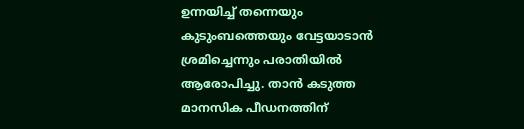ഉന്നയിച്ച് തന്നെയും കുടുംബത്തെയും വേട്ടയാടാൻ ശ്രമിച്ചെന്നും പരാതിയിൽ ആരോപിച്ചു. താൻ കടുത്ത മാനസിക പീഡനത്തിന്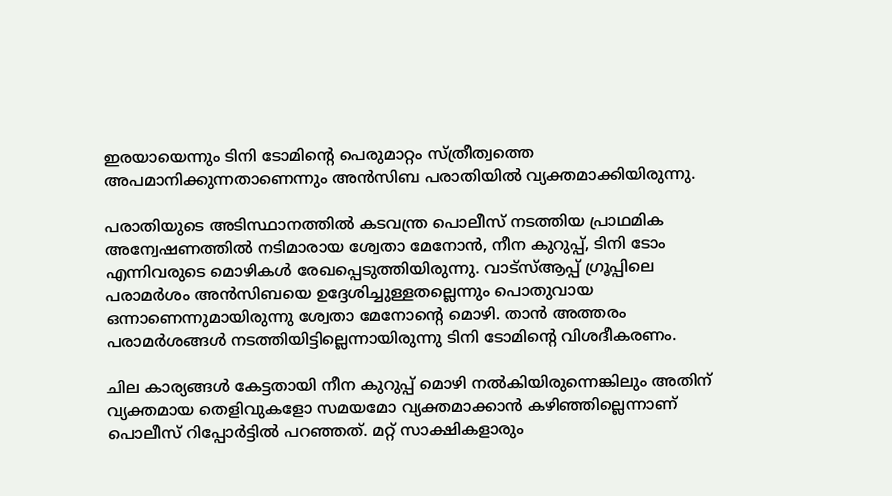ഇരയായെന്നും ടിനി ടോമിന്റെ പെരുമാറ്റം സ്ത്രീത്വത്തെ അപമാനിക്കുന്നതാണെന്നും അൻസിബ പരാതിയിൽ വ്യക്തമാക്കിയിരുന്നു.

പരാതിയുടെ അടിസ്ഥാനത്തിൽ കടവന്ത്ര പൊലീസ് നടത്തിയ പ്രാഥമിക അന്വേഷണത്തിൽ നടിമാരായ ശ്വേതാ മേനോൻ, നീന കുറുപ്പ്, ടിനി ടോം എന്നിവരുടെ മൊഴികൾ രേഖപ്പെടുത്തിയിരുന്നു. വാട്‌സ്ആപ്പ് ഗ്രൂപ്പിലെ പരാമർശം അൻസിബയെ ഉദ്ദേശിച്ചുള്ളതല്ലെന്നും പൊതുവായ ഒന്നാണെന്നുമായിരുന്നു ശ്വേതാ മേനോന്റെ മൊഴി. താൻ അത്തരം പരാമർശങ്ങൾ നടത്തിയിട്ടില്ലെന്നായിരുന്നു ടിനി ടോമിന്റെ വിശദീകരണം.

ചില കാര്യങ്ങൾ കേട്ടതായി നീന കുറുപ്പ് മൊഴി നൽകിയിരുന്നെങ്കിലും അതിന് വ്യക്തമായ തെളിവുകളോ സമയമോ വ്യക്തമാക്കാൻ കഴിഞ്ഞില്ലെന്നാണ് പൊലീസ് റിപ്പോർട്ടിൽ പറഞ്ഞത്. മറ്റ് സാക്ഷികളാരും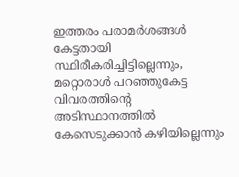ഇത്തരം പരാമർശങ്ങൾ കേട്ടതായി സ്ഥിരീകരിച്ചിട്ടില്ലെന്നും, മറ്റൊരാൾ പറഞ്ഞുകേട്ട വിവരത്തിന്റെ അടിസ്ഥാനത്തിൽ കേസെടുക്കാൻ കഴിയില്ലെന്നും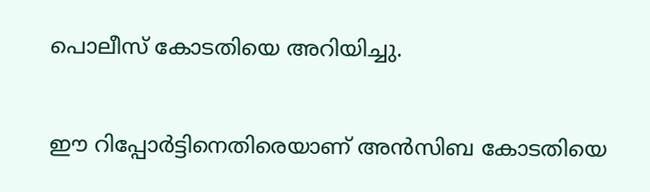പൊലീസ് കോടതിയെ അറിയിച്ചു.

ഈ റിപ്പോർട്ടിനെതിരെയാണ് അൻസിബ കോടതിയെ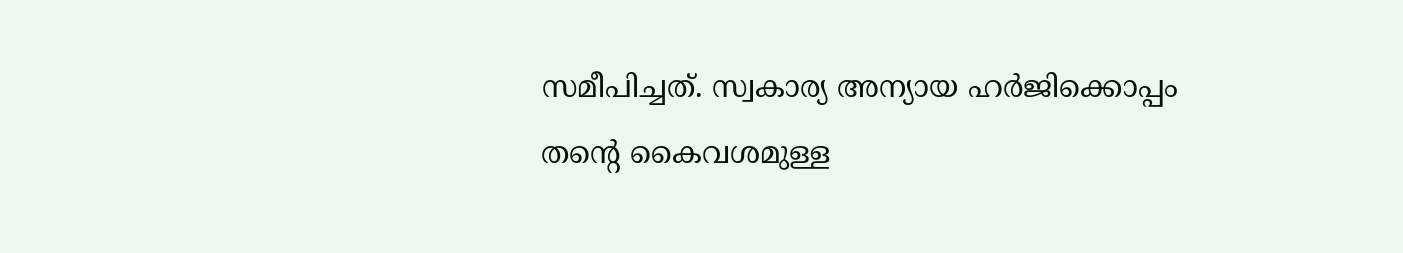സമീപിച്ചത്. സ്വകാര്യ അന്യായ ഹർജിക്കൊപ്പം തന്റെ കൈവശമുള്ള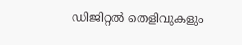ഡിജിറ്റൽ തെളിവുകളും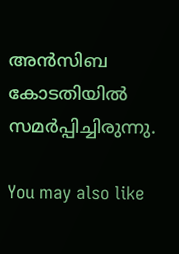അൻസിബ കോടതിയിൽ സമർപ്പിച്ചിരുന്നു.

You may also like